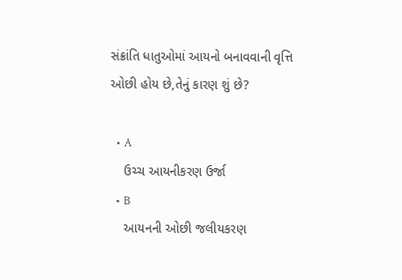સંક્રાંતિ ધાતુઓમાં આયનો બનાવવાની વૃત્તિ ઓછી હોય છે,તેનું કારણ શું છે?

  • A
    ઉચ્ચ આયનીકરણ ઉર્જા
  • B
    આયનની ઓછી જલીયકરણ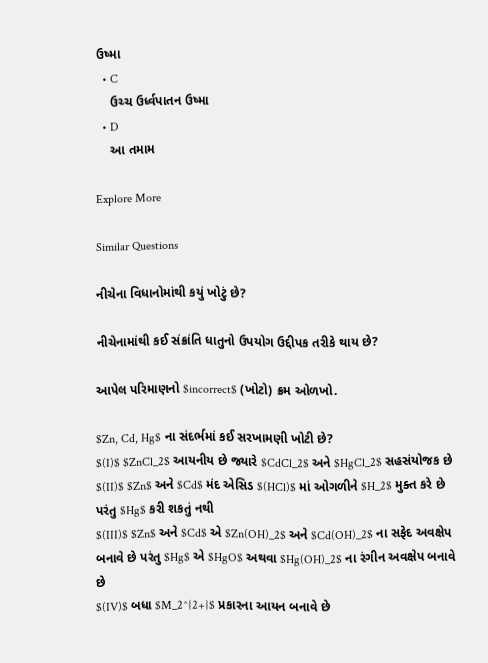ઉષ્મા
  • C
    ઉચ્ચ ઉર્ધ્વપાતન ઉષ્મા
  • D
    આ તમામ

Explore More

Similar Questions

નીચેના વિધાનોમાંથી કયું ખોટું છે?

નીચેનામાંથી કઈ સંક્રાંતિ ધાતુનો ઉપયોગ ઉદ્દીપક તરીકે થાય છે?

આપેલ પરિમાણનો $incorrect$ (ખોટો) ક્રમ ઓળખો.

$Zn, Cd, Hg$ ના સંદર્ભમાં કઈ સરખામણી ખોટી છે?
$(I)$ $ZnCl_2$ આયનીય છે જ્યારે $CdCl_2$ અને $HgCl_2$ સહસંયોજક છે
$(II)$ $Zn$ અને $Cd$ મંદ એસિડ $(HCl)$ માં ઓગળીને $H_2$ મુક્ત કરે છે પરંતુ $Hg$ કરી શકતું નથી
$(III)$ $Zn$ અને $Cd$ એ $Zn(OH)_2$ અને $Cd(OH)_2$ ના સફેદ અવક્ષેપ બનાવે છે પરંતુ $Hg$ એ $HgO$ અથવા $Hg(OH)_2$ ના રંગીન અવક્ષેપ બનાવે છે
$(IV)$ બધા $M_2^{2+}$ પ્રકારના આયન બનાવે છે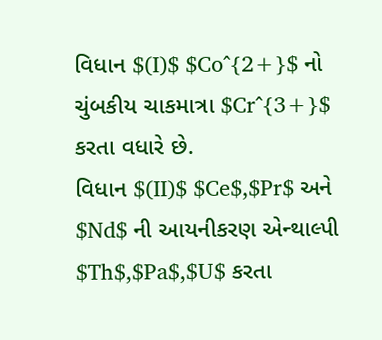વિધાન $(I)$ $Co^{2+}$ નો ચુંબકીય ચાકમાત્રા $Cr^{3+}$ કરતા વધારે છે.
વિધાન $(II)$ $Ce$,$Pr$ અને $Nd$ ની આયનીકરણ એન્થાલ્પી $Th$,$Pa$,$U$ કરતા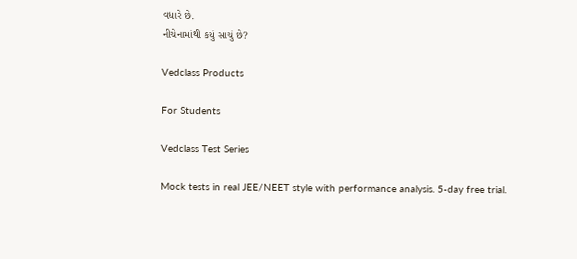વધારે છે.
નીચેનામાંથી કયું સાચું છે?

Vedclass Products

For Students

Vedclass Test Series

Mock tests in real JEE/NEET style with performance analysis. 5-day free trial.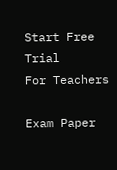Start Free Trial
For Teachers

Exam Paper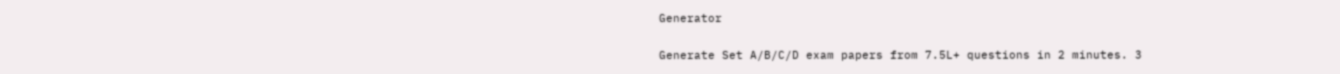Generator

Generate Set A/B/C/D exam papers from 7.5L+ questions in 2 minutes. 3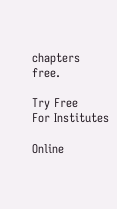chapters free.

Try Free
For Institutes

Online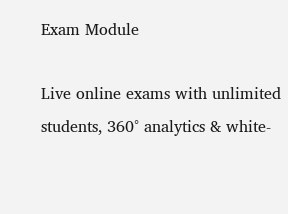Exam Module

Live online exams with unlimited students, 360° analytics & white-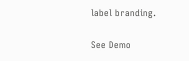label branding.

See Demo